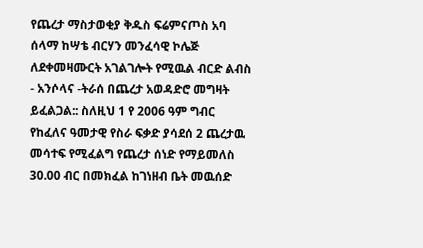የጨረታ ማስታወቂያ ቅዱስ ፍሬምናጦስ አባ ሰላማ ከሣቴ ብርሃን መንፈሳዊ ኮሌጅ ለደቀመዛሙርት አገልገሎት የሚዉል ብርድ ልብስ - አንሶላና -ትራሰ በጨረታ አወዳድሮ መግዛት ይፈልጋል:: ስለዚህ 1 የ 2006 ዓም ግብር የከፈለና ዓመታዊ የስራ ፍቃድ ያሳደሰ 2 ጨረታዉ መሳተፍ የሚፈልግ የጨረታ ሰነድ የማይመለስ 30.00 ብር በመክፈል ከገነዘብ ቤት መዉሰድ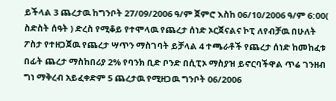ይችላል 3 ጨረታዉ ከግንቦት 27/09/2006 ዓ/ም ጀምሮ እስከ 06/10/2006 ዓ/ም 6:00( ስድስት ሰዓት ) ድረስ የሚቆይ የተሞላዉ የጨረታ ሰነድ ኦርጀናልና ኮፒ ለየብቻዉ በሁለት ፖስታ የተዘጋጀዉ የጨረታ ሣጥን ማስገባት ይቻላል 4 ተጫራቶች የጨረታ ሰነድ ከመከፈቱ በፊት ጨረታ ማስከበሪያ 2% የባንክ ቢድ ቦንድ በሲፒኦ ማስያዝ ይኖርባችዋል ጥሬ ገንዘብ ግነ ማቅረብ አይፈቀድም 5 ጨረታዉ የሚዘጋዉ ግንቦት 06/2006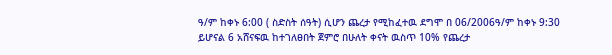ዓ/ም ከቀኑ 6:00 ( ስድስት ሰዓት) ሲሆን ጨረታ የሚከፈተዉ ደግሞ በ 06/2006ዓ/ም ከቀኑ 9:30 ይሆናል 6 አሸናፍዉ ከተገለፀበት ጀምሮ በሁለት ቀናት ዉስጥ 10% የጨረታ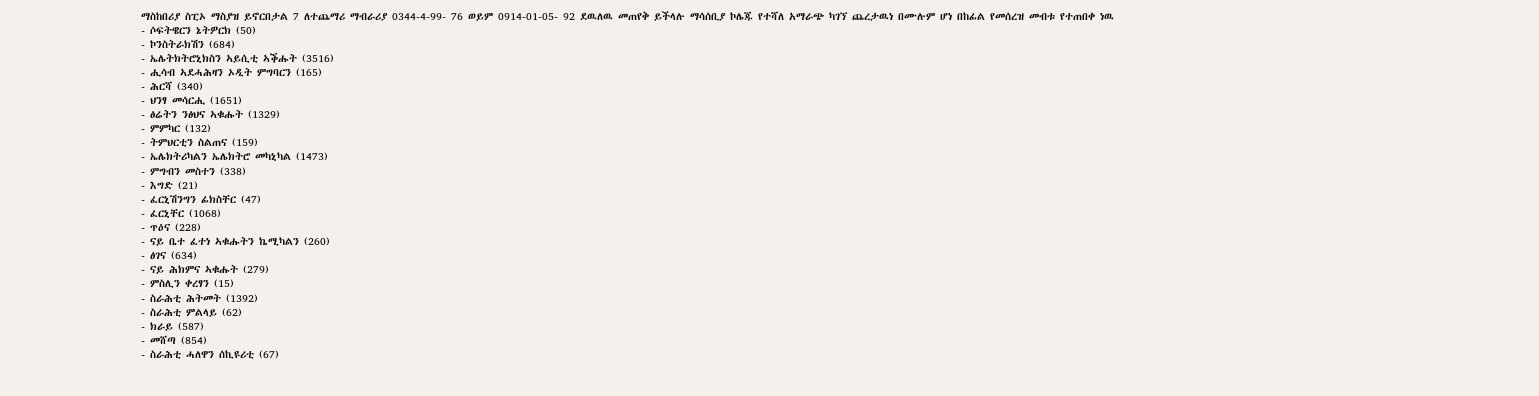ማስከበሪያ ስፒኦ ማስያዝ ይኖርበታል 7 ለተጨማሪ ማብራሪያ 0344-4-99- 76 ወይም 0914-01-05- 92 ደዉለዉ መጠየቅ ይችላሉ ማሳሰቢያ ኮሌጁ የተሻለ አማራጭ ካገኘ ጨረታዉነ በሙሉም ሆነ በከፊል የመሰረዝ መብቱ የተጠበቀ ነዉ
- ሶፍትዌርን ኔትዎርክ (50)
- ኮንስትራክሽን (684)
- ኤሌትክትሮኒክስን ኣይሲቲ ኣቕሑት (3516)
- ሒሳብ ኣደሓሕዛን ኦዲት ምግባርን (165)
- ሕርሻ (340)
- ህንፃ መሳርሒ (1651)
- ፅሬትን ንፅህና ኣቁሑት (1329)
- ምምካር (132)
- ትምህርቲን ስልጠና (159)
- ኤሌክትሪካልን ኤሌክትሮ መካኒካል (1473)
- ምግብን መስተን (338)
- እግድ (21)
- ፈርኒሽንግን ፊክስቸር (47)
- ፈርኒቸር (1068)
- ጥዕና (228)
- ናይ ቤተ ፈተነ ኣቁሑትን ኬሚካልን (260)
- ፅገና (634)
- ናይ ሕክምና ኣቁሑት (279)
- ምስሊን ቀረፃን (15)
- ስራሕቲ ሕትመት (1392)
- ስራሕቲ ምልላይ (62)
- ክራይ (587)
- መሸጣ (854)
- ስራሕቲ ሓለዋን ሰኪዩሪቲ (67)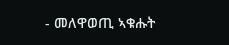- መለዋወጢ ኣቁሑት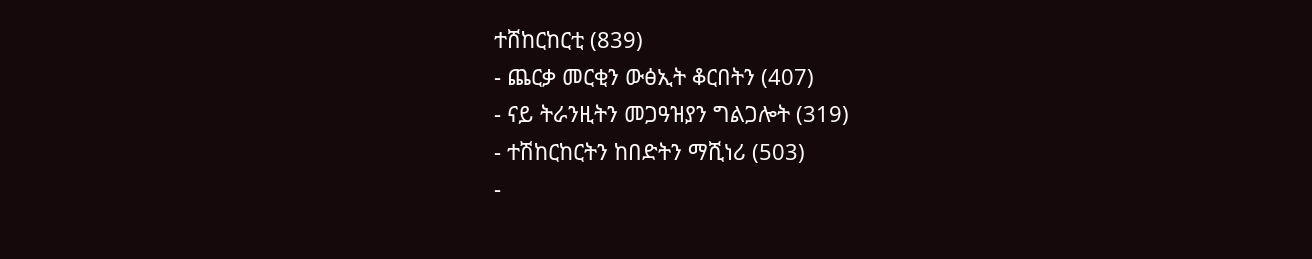ተሸከርከርቲ (839)
- ጨርቃ መርቂን ውፅኢት ቆርበትን (407)
- ናይ ትራንዚትን መጋዓዝያን ግልጋሎት (319)
- ተሽከርከርትን ከበድትን ማሺነሪ (503)
-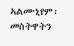ኣልሙኒየም፡ መስትዋትን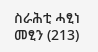ስራሕቲ ሓፂነ መፂን (213)